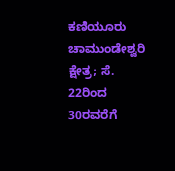ಕಣಿಯೂರು ಚಾಮುಂಡೇಶ್ವರಿ ಕ್ಷೇತ್ರ; ಸೆ. 22ರಿಂದ 30ರವರೆಗೆ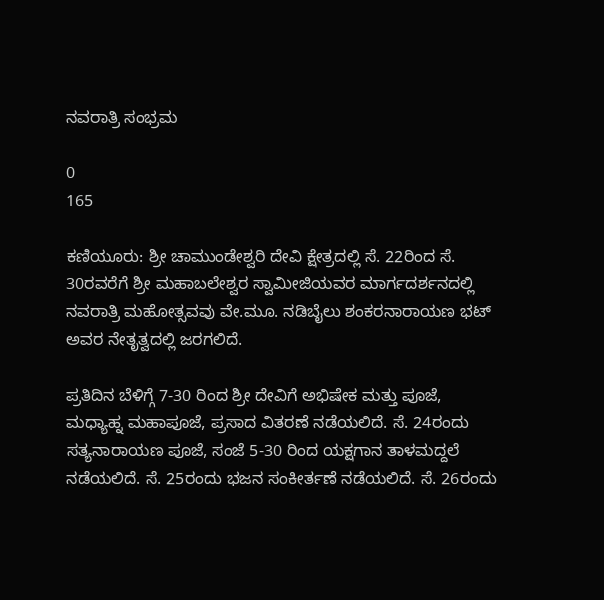ನವರಾತ್ರಿ ಸಂಭ್ರಮ

0
165

ಕಣಿಯೂರು: ಶ್ರೀ ಚಾಮುಂಡೇಶ್ವರಿ ದೇವಿ ಕ್ಷೇತ್ರದಲ್ಲಿ ಸೆ. 22ರಿಂದ ಸೆ. 30ರವರೆಗೆ ಶ್ರೀ ಮಹಾಬಲೇಶ್ವರ ಸ್ವಾಮೀಜಿಯವರ ಮಾರ್ಗದರ್ಶನದಲ್ಲಿ ನವರಾತ್ರಿ ಮಹೋತ್ಸವವು ವೇ.ಮೂ. ನಡಿಬೈಲು ಶಂಕರನಾರಾಯಣ ಭಟ್‌ ಅವರ ನೇತೃತ್ವದಲ್ಲಿ ಜರಗಲಿದೆ.

ಪ್ರತಿದಿನ ಬೆಳಿಗ್ಗೆ 7-30 ರಿಂದ ಶ್ರೀ ದೇವಿಗೆ ಅಭಿಷೇಕ ಮತ್ತು ಪೂಜೆ, ಮಧ್ಯಾಹ್ನ ಮಹಾಪೂಜೆ, ಪ್ರಸಾದ ವಿತರಣೆ ನಡೆಯಲಿದೆ. ಸೆ. 24ರಂದು ಸತ್ಯನಾರಾಯಣ ಪೂಜೆ, ಸಂಜೆ 5-30 ರಿಂದ ಯಕ್ಷಗಾನ ತಾಳಮದ್ದಲೆ ನಡೆಯಲಿದೆ. ಸೆ. 25ರಂದು ಭಜನ ಸಂಕೀರ್ತಣೆ ನಡೆಯಲಿದೆ. ಸೆ. 26ರಂದು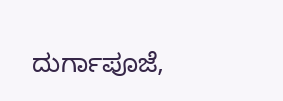ದುರ್ಗಾಪೂಜೆ,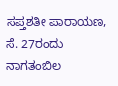ಸಪ್ತಶತೀ ಪಾರಾಯಣ, ಸೆ. 27ರಂದು ನಾಗತಂಬಿಲ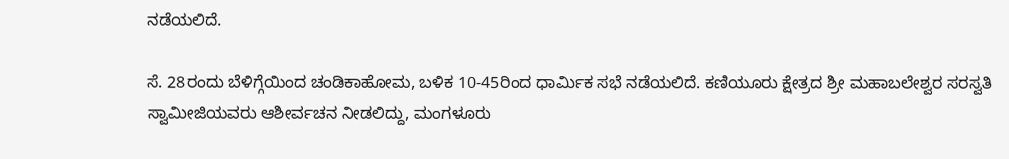ನಡೆಯಲಿದೆ.

ಸೆ. 28ರಂದು ಬೆಳಿಗ್ಗೆಯಿಂದ ಚಂಡಿಕಾಹೋಮ, ಬಳಿಕ 10-45ರಿಂದ ಧಾರ್ಮಿಕ ಸಭೆ ನಡೆಯಲಿದೆ. ಕಣಿಯೂರು ಕ್ಷೇತ್ರದ ಶ್ರೀ ಮಹಾಬಲೇಶ್ವರ ಸರಸ್ವತಿ ಸ್ವಾಮೀಜಿಯವರು ಆಶೀರ್ವಚನ ನೀಡಲಿದ್ದು, ಮಂಗಳೂರು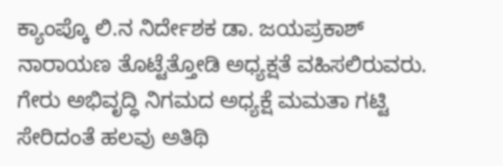ಕ್ಯಾಂಪ್ಕೊ ಲಿ.ನ ನಿರ್ದೇಶಕ ಡಾ. ಜಯಪ್ರಕಾಶ್‌ ನಾರಾಯಣ ತೊಟ್ಟೆತ್ತೋಡಿ ಅಧ್ಯಕ್ಷತೆ ವಹಿಸಲಿರುವರು. ಗೇರು ಅಭಿವೃದ್ಧಿ ನಿಗಮದ ಅಧ್ಯಕ್ಷೆ ಮಮತಾ ಗಟ್ಟಿ ಸೇರಿದಂತೆ ಹಲವು ಅತಿಥಿ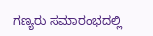ಗಣ್ಯರು ಸಮಾರಂಭದಲ್ಲಿ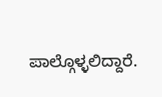ಪಾಲ್ಗೊಳ್ಳಲಿದ್ದಾರೆ.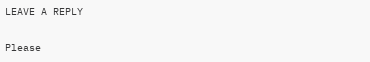LEAVE A REPLY

Please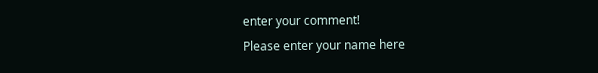enter your comment!
Please enter your name here